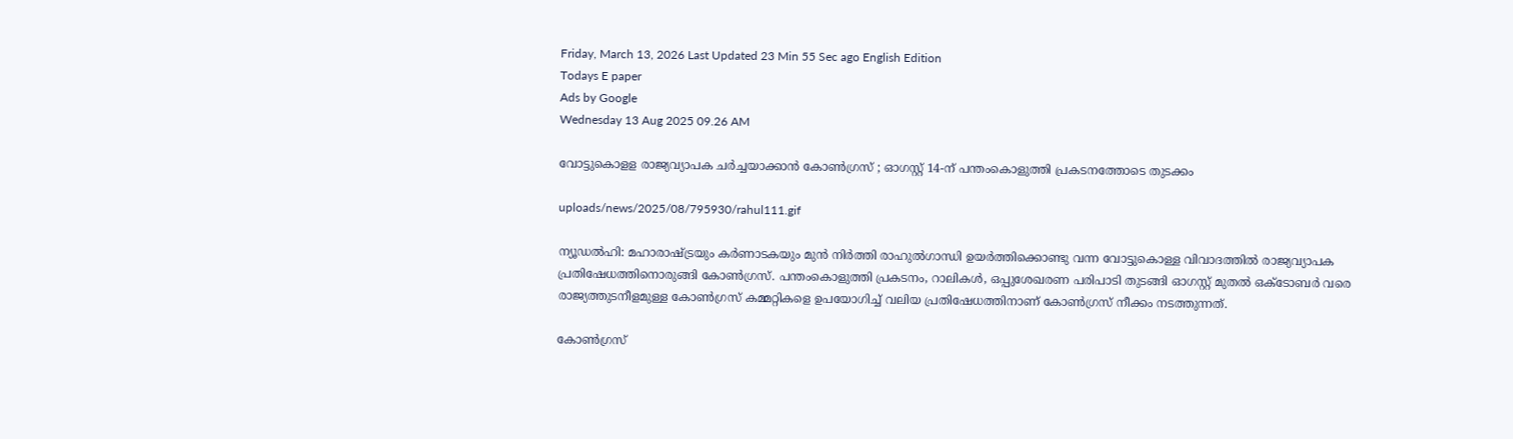Friday, March 13, 2026 Last Updated 23 Min 55 Sec ago English Edition
Todays E paper
Ads by Google
Wednesday 13 Aug 2025 09.26 AM

വോട്ടുകൊളള രാജ്യവ്യാപക ചര്‍ച്ചയാക്കാന്‍ കോണ്‍ഗ്രസ് ; ഓഗസ്റ്റ് 14-ന് പന്തംകൊളുത്തി പ്രകടനത്തോടെ തുടക്കം

uploads/news/2025/08/795930/rahul111.gif

ന്യൂഡല്‍ഹി: മഹാരാഷ്ട്രയും കര്‍ണാടകയും മുന്‍ നിര്‍ത്തി രാഹുല്‍ഗാന്ധി ഉയര്‍ത്തിക്കൊണ്ടു വന്ന വോട്ടുകൊള്ള വിവാദത്തില്‍ രാജ്യവ്യാപക പ്രതിഷേധത്തിനൊരുങ്ങി കോണ്‍ഗ്രസ്. പന്തംകൊളുത്തി പ്രകടനം, റാലികള്‍, ഒപ്പുശേഖരണ പരിപാടി തുടങ്ങി ഓഗസ്റ്റ് മുതല്‍ ഒക്‌ടോബര്‍ വരെ രാജ്യത്തുടനീളമുള്ള കോണ്‍ഗ്രസ് കമ്മറ്റികളെ ഉപയോഗിച്ച് വലിയ പ്രതിഷേധത്തിനാണ് കോണ്‍ഗ്രസ് നീക്കം നടത്തുന്നത്.

കോണ്‍ഗ്രസ്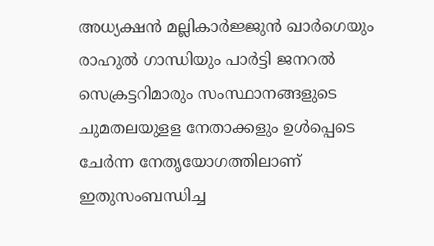അധ്യക്ഷന്‍ മല്ലികാര്‍ജ്ജുന്‍ ഖാര്‍ഗെയും രാഹുല്‍ ഗാന്ധിയും പാര്‍ട്ടി ജനറല്‍ സെക്രട്ടറിമാരും സംസ്ഥാനങ്ങളുടെ ചുമതലയുളള നേതാക്കളും ഉള്‍പ്പെടെ ചേര്‍ന്ന നേതൃയോഗത്തിലാണ് ഇതുസംബന്ധിച്ച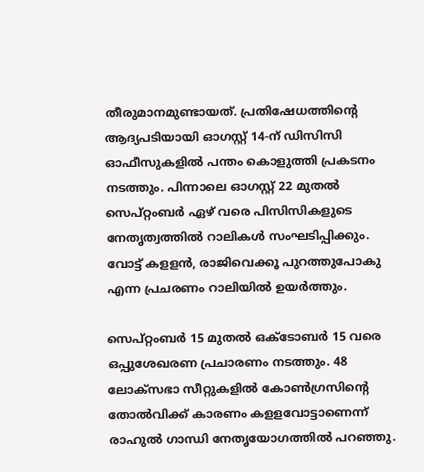തീരുമാനമുണ്ടായത്. പ്രതിഷേധത്തിന്റെ ആദ്യപടിയായി ഓഗസ്റ്റ് 14-ന് ഡിസിസി ഓഫീസുകളില്‍ പന്തം കൊളുത്തി പ്രകടനം നടത്തും. പിന്നാലെ ഓഗസ്റ്റ് 22 മുതല്‍ സെപ്റ്റംബര്‍ ഏഴ് വരെ പിസിസികളുടെ നേതൃത്വത്തില്‍ റാലികള്‍ സംഘടിപ്പിക്കും. വോട്ട് കളളന്‍, രാജിവെക്കൂ പുറത്തുപോകു എന്ന പ്രചരണം റാലിയില്‍ ഉയര്‍ത്തും.

സെപ്റ്റംബര്‍ 15 മുതല്‍ ഒക്ടോബര്‍ 15 വരെ ഒപ്പുശേഖരണ പ്രചാരണം നടത്തും. 48 ലോക്സഭാ സീറ്റുകളില്‍ കോണ്‍ഗ്രസിന്റെ തോല്‍വിക്ക് കാരണം കളളവോട്ടാണെന്ന് രാഹുല്‍ ഗാന്ധി നേതൃയോഗത്തില്‍ പറഞ്ഞു.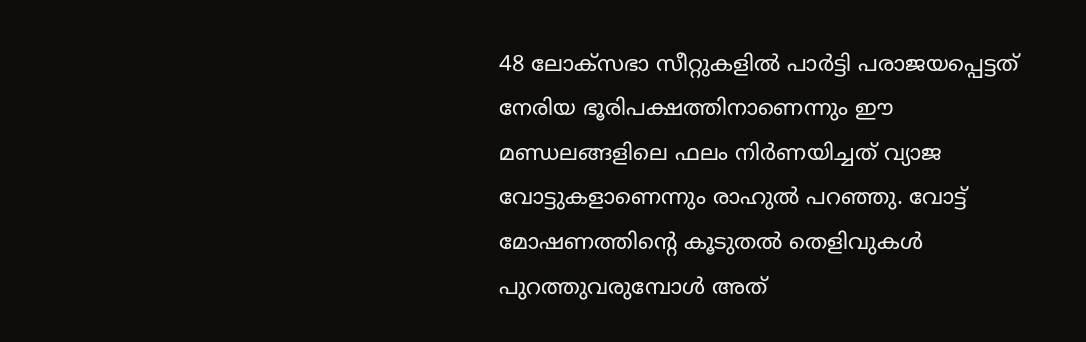48 ലോക്സഭാ സീറ്റുകളില്‍ പാര്‍ട്ടി പരാജയപ്പെട്ടത് നേരിയ ഭൂരിപക്ഷത്തിനാണെന്നും ഈ മണ്ഡലങ്ങളിലെ ഫലം നിര്‍ണയിച്ചത് വ്യാജ വോട്ടുകളാണെന്നും രാഹുല്‍ പറഞ്ഞു. വോട്ട് മോഷണത്തിന്റെ കൂടുതല്‍ തെളിവുകള്‍ പുറത്തുവരുമ്പോള്‍ അത്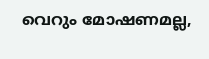വെറും മോഷണമല്ല,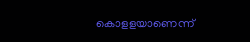കൊളളയാണെന്ന്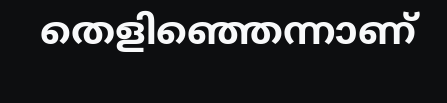തെളിഞ്ഞെന്നാണ്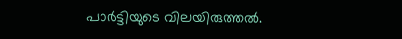പാര്‍ട്ടിയുടെ വിലയിരുത്തല്‍.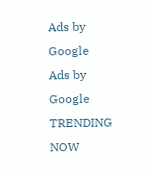Ads by Google
Ads by Google
TRENDING NOW